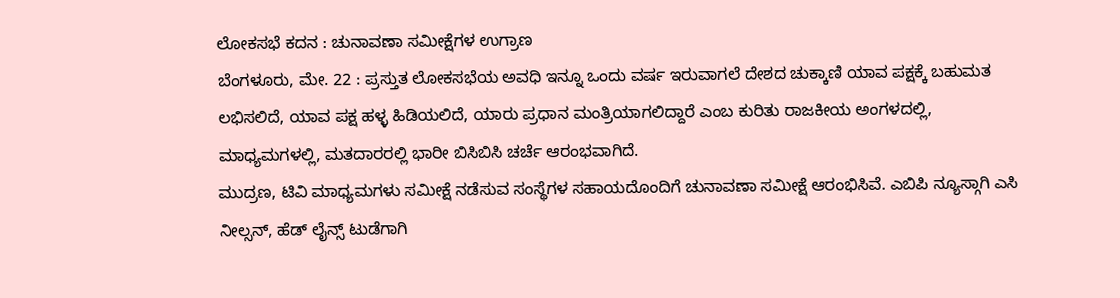ಲೋಕಸಭೆ ಕದನ : ಚುನಾವಣಾ ಸಮೀಕ್ಷೆಗಳ ಉಗ್ರಾಣ
ಬೆಂಗಳೂರು, ಮೇ. 22 : ಪ್ರಸ್ತುತ ಲೋಕಸಭೆಯ ಅವಧಿ ಇನ್ನೂ ಒಂದು ವರ್ಷ ಇರುವಾಗಲೆ ದೇಶದ ಚುಕ್ಕಾಣಿ ಯಾವ ಪಕ್ಷಕ್ಕೆ ಬಹುಮತ ಲಭಿಸಲಿದೆ, ಯಾವ ಪಕ್ಷ ಹಳ್ಳ ಹಿಡಿಯಲಿದೆ, ಯಾರು ಪ್ರಧಾನ ಮಂತ್ರಿಯಾಗಲಿದ್ದಾರೆ ಎಂಬ ಕುರಿತು ರಾಜಕೀಯ ಅಂಗಳದಲ್ಲಿ, ಮಾಧ್ಯಮಗಳಲ್ಲಿ, ಮತದಾರರಲ್ಲಿ ಭಾರೀ ಬಿಸಿಬಿಸಿ ಚರ್ಚೆ ಆರಂಭವಾಗಿದೆ.
ಮುದ್ರಣ, ಟಿವಿ ಮಾಧ್ಯಮಗಳು ಸಮೀಕ್ಷೆ ನಡೆಸುವ ಸಂಸ್ಥೆಗಳ ಸಹಾಯದೊಂದಿಗೆ ಚುನಾವಣಾ ಸಮೀಕ್ಷೆ ಆರಂಭಿಸಿವೆ. ಎಬಿಪಿ ನ್ಯೂಸ್ಗಾಗಿ ಎಸಿ ನೀಲ್ಸನ್, ಹೆಡ್ ಲೈನ್ಸ್ ಟುಡೆಗಾಗಿ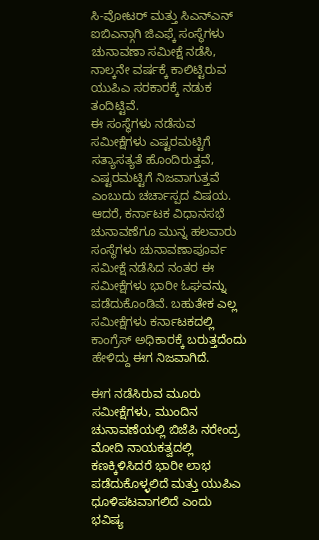ಸಿ-ವೋಟರ್ ಮತ್ತು ಸಿಎನ್ಎನ್ ಐಬಿಎನ್ಗಾಗಿ ಜಿಎಫ್ಕೆ ಸಂಸ್ಥೆಗಳು ಚುನಾವಣಾ ಸಮೀಕ್ಷೆ ನಡೆಸಿ, ನಾಲ್ಕನೇ ವರ್ಷಕ್ಕೆ ಕಾಲಿಟ್ಟಿರುವ ಯುಪಿಎ ಸರಕಾರಕ್ಕೆ ನಡುಕ ತಂದಿಟ್ಟಿವೆ.
ಈ ಸಂಸ್ಥೆಗಳು ನಡೆಸುವ ಸಮೀಕ್ಷೆಗಳು ಎಷ್ಟರಮಟ್ಟಿಗೆ ಸತ್ಯಾಸತ್ಯತೆ ಹೊಂದಿರುತ್ತವೆ, ಎಷ್ಟರಮಟ್ಟಿಗೆ ನಿಜವಾಗುತ್ತವೆ ಎಂಬುದು ಚರ್ಚಾಸ್ಪದ ವಿಷಯ. ಆದರೆ, ಕರ್ನಾಟಕ ವಿಧಾನಸಭೆ ಚುನಾವಣೆಗೂ ಮುನ್ನ ಹಲವಾರು ಸಂಸ್ಥೆಗಳು ಚುನಾವಣಾಪೂರ್ವ ಸಮೀಕ್ಷೆ ನಡೆಸಿದ ನಂತರ ಈ ಸಮೀಕ್ಷೆಗಳು ಭಾರೀ ಓಘವನ್ನು ಪಡೆದುಕೊಂಡಿವೆ. ಬಹುತೇಕ ಎಲ್ಲ ಸಮೀಕ್ಷೆಗಳು ಕರ್ನಾಟಕದಲ್ಲಿ ಕಾಂಗ್ರೆಸ್ ಅಧಿಕಾರಕ್ಕೆ ಬರುತ್ತದೆಂದು ಹೇಳಿದ್ದು ಈಗ ನಿಜವಾಗಿದೆ.

ಈಗ ನಡೆಸಿರುವ ಮೂರು ಸಮೀಕ್ಷೆಗಳು, ಮುಂದಿನ ಚುನಾವಣೆಯಲ್ಲಿ ಬಿಜೆಪಿ ನರೇಂದ್ರ ಮೋದಿ ನಾಯಕತ್ವದಲ್ಲಿ ಕಣಕ್ಕಿಳಿಸಿದರೆ ಭಾರೀ ಲಾಭ ಪಡೆದುಕೊಳ್ಳಲಿದೆ ಮತ್ತು ಯುಪಿಎ ಧೂಳಿಪಟವಾಗಲಿದೆ ಎಂದು ಭವಿಷ್ಯ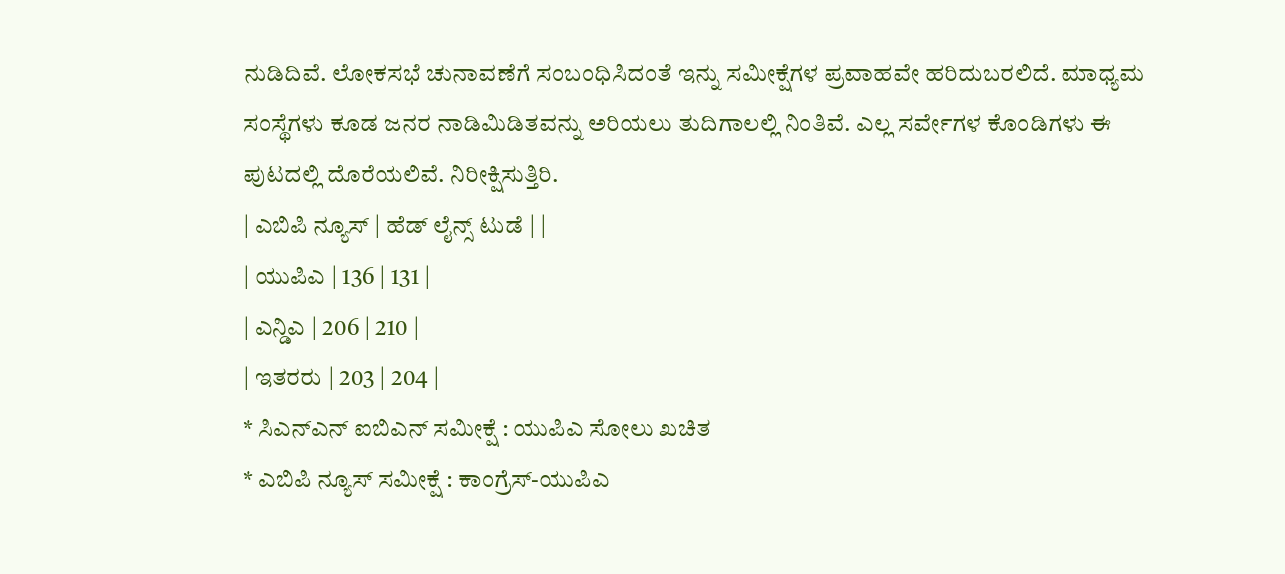ನುಡಿದಿವೆ. ಲೋಕಸಭೆ ಚುನಾವಣೆಗೆ ಸಂಬಂಧಿಸಿದಂತೆ ಇನ್ನು ಸಮೀಕ್ಷೆಗಳ ಪ್ರವಾಹವೇ ಹರಿದುಬರಲಿದೆ. ಮಾಧ್ಯಮ ಸಂಸ್ಥೆಗಳು ಕೂಡ ಜನರ ನಾಡಿಮಿಡಿತವನ್ನು ಅರಿಯಲು ತುದಿಗಾಲಲ್ಲಿ ನಿಂತಿವೆ. ಎಲ್ಲ ಸರ್ವೇಗಳ ಕೊಂಡಿಗಳು ಈ ಪುಟದಲ್ಲಿ ದೊರೆಯಲಿವೆ. ನಿರೀಕ್ಷಿಸುತ್ತಿರಿ.
| ಎಬಿಪಿ ನ್ಯೂಸ್ | ಹೆಡ್ ಲೈನ್ಸ್ ಟುಡೆ | |
| ಯುಪಿಎ | 136 | 131 |
| ಎನ್ಡಿಎ | 206 | 210 |
| ಇತರರು | 203 | 204 |
* ಸಿಎನ್ಎನ್ ಐಬಿಎನ್ ಸಮೀಕ್ಷೆ : ಯುಪಿಎ ಸೋಲು ಖಚಿತ
* ಎಬಿಪಿ ನ್ಯೂಸ್ ಸಮೀಕ್ಷೆ : ಕಾಂಗ್ರೆಸ್-ಯುಪಿಎ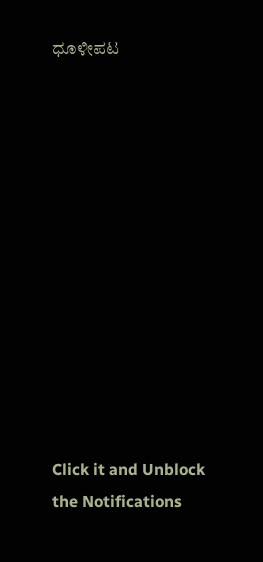ಧೂಳೀಪಟ












Click it and Unblock the Notifications